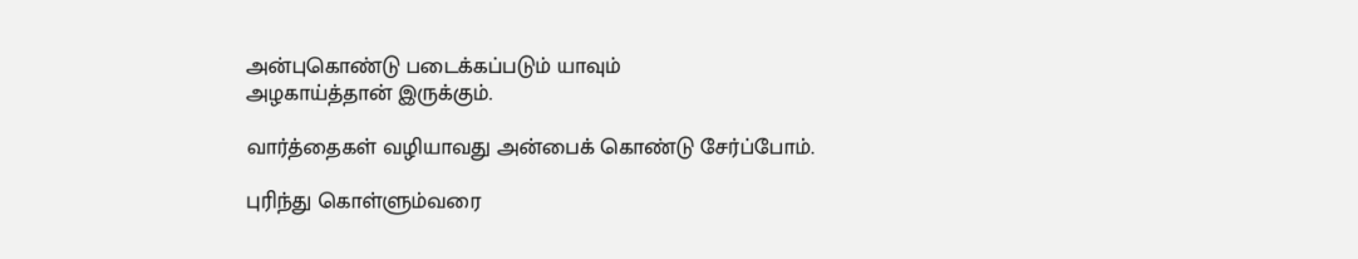அன்புகொண்டு படைக்கப்படும் யாவும்
அழகாய்த்தான் இருக்கும்.

வார்த்தைகள் வழியாவது அன்பைக் கொண்டு சேர்ப்போம்.

புரிந்து கொள்ளும்வரை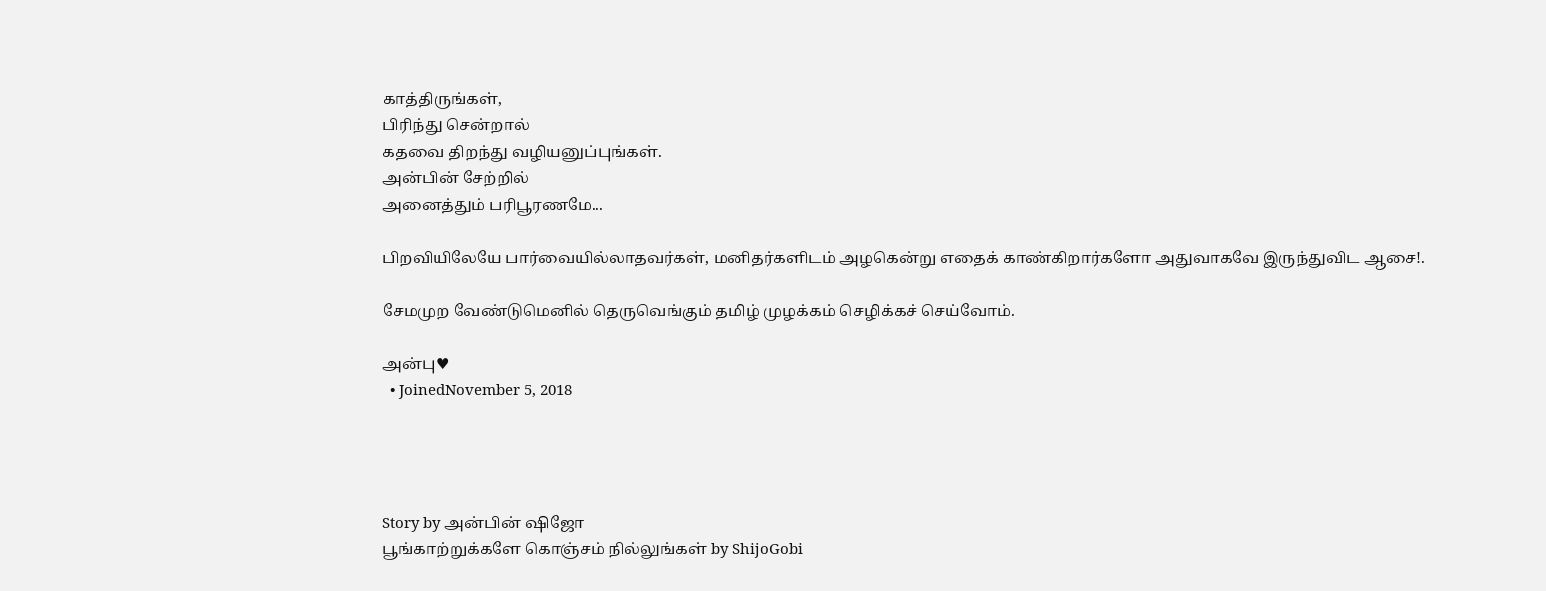காத்திருங்கள்,
பிரிந்து சென்றால்
கதவை திறந்து வழியனுப்புங்கள்.
அன்பின் சேற்றில்
அனைத்தும் பரிபூரணமே...

பிறவியிலேயே பார்வையில்லாதவர்கள், மனிதர்களிடம் அழகென்று எதைக் காண்கிறார்களோ அதுவாகவே இருந்துவிட ஆசை!.

சேமமுற வேண்டுமெனில் தெருவெங்கும் தமிழ் முழக்கம் செழிக்கச் செய்வோம்.

அன்பு♥
  • JoinedNovember 5, 2018




Story by அன்பின் ஷிஜோ
பூங்காற்றுக்களே கொஞ்சம் நில்லுங்கள் by ShijoGobi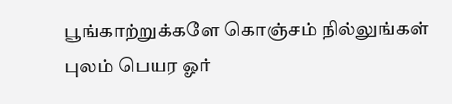பூங்காற்றுக்களே கொஞ்சம் நில்லுங்கள்
புலம் பெயர ஓர்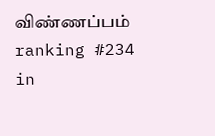விண்ணப்பம்
ranking #234 in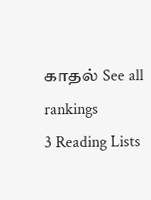காதல் See all rankings
3 Reading Lists